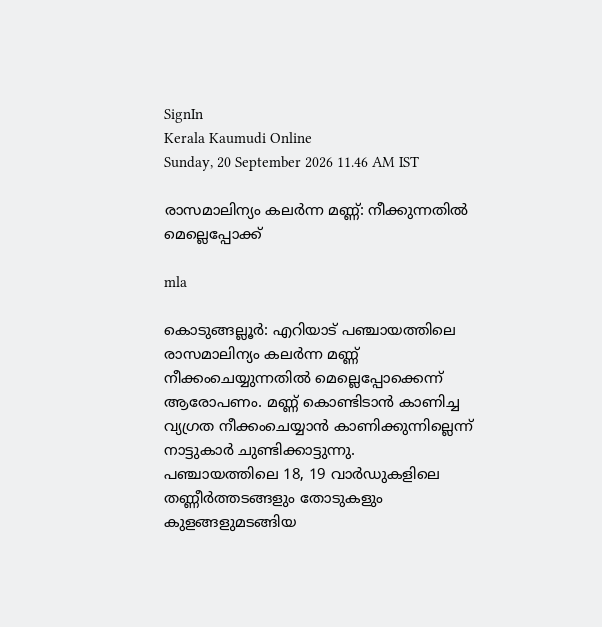SignIn
Kerala Kaumudi Online
Sunday, 20 September 2026 11.46 AM IST

രാസമാലിന്യം കലർന്ന മണ്ണ്: നീക്കുന്നതിൽ മെല്ലെപ്പോക്ക്

mla

കൊടുങ്ങല്ലൂർ: എറിയാട് പഞ്ചായത്തിലെ രാസമാലിന്യം കലർന്ന മണ്ണ് നീക്കംചെയ്യുന്നതിൽ മെല്ലെപ്പോക്കെന്ന് ആരോപണം. മണ്ണ് കൊണ്ടിടാൻ കാണിച്ച വ്യഗ്രത നീക്കംചെയ്യാൻ കാണിക്കുന്നില്ലെന്ന് നാട്ടുകാർ ചുണ്ടിക്കാട്ടുന്നു. പഞ്ചായത്തിലെ 18, 19 വാർഡുകളിലെ തണ്ണീർത്തടങ്ങളും തോടുകളും കുളങ്ങളുമടങ്ങിയ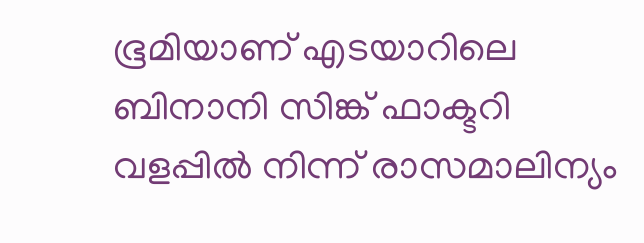ഭൂമിയാണ് എടയാറിലെ ബിനാനി സിങ്ക് ഫാക്ടറി വളപ്പിൽ നിന്ന് രാസമാലിന്യം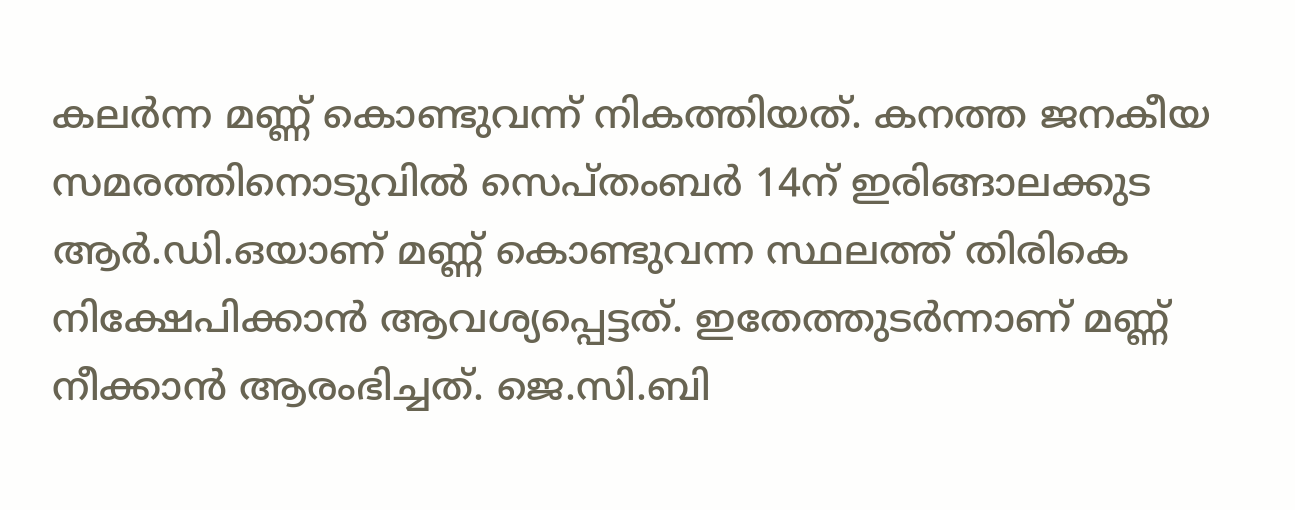കലർന്ന മണ്ണ് കൊണ്ടുവന്ന് നികത്തിയത്. കനത്ത ജനകീയ സമരത്തിനൊടുവിൽ സെപ്തംബർ 14ന് ഇരിങ്ങാലക്കുട ആർ.ഡി.ഒയാണ് മണ്ണ് കൊണ്ടുവന്ന സ്ഥലത്ത് തിരികെ നിക്ഷേപിക്കാൻ ആവശ്യപ്പെട്ടത്. ഇതേത്തുടർന്നാണ് മണ്ണ് നീക്കാൻ ആരംഭിച്ചത്. ജെ.സി.ബി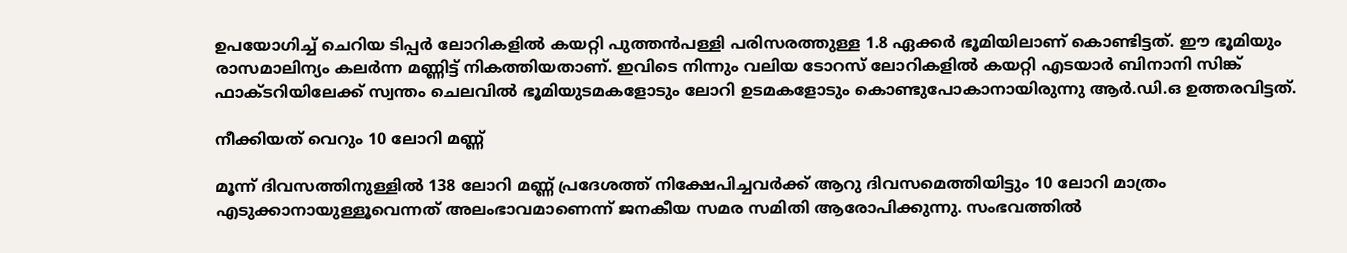ഉപയോഗിച്ച് ചെറിയ ടിപ്പർ ലോറികളിൽ കയറ്റി പുത്തൻപള്ളി പരിസരത്തുള്ള 1.8 ഏക്കർ ഭൂമിയിലാണ് കൊണ്ടിട്ടത്. ഈ ഭൂമിയും രാസമാലിന്യം കലർന്ന മണ്ണിട്ട് നികത്തിയതാണ്. ഇവിടെ നിന്നും വലിയ ടോറസ് ലോറികളിൽ കയറ്റി എടയാർ ബിനാനി സിങ്ക് ഫാക്ടറിയിലേക്ക് സ്വന്തം ചെലവിൽ ഭൂമിയുടമകളോടും ലോറി ഉടമകളോടും കൊണ്ടുപോകാനായിരുന്നു ആർ.ഡി.ഒ ഉത്തരവിട്ടത്.

നീക്കിയത് വെറും 10 ലോറി മണ്ണ്

മൂന്ന് ദിവസത്തിനുള്ളിൽ 138 ലോറി മണ്ണ് പ്രദേശത്ത് നിക്ഷേപിച്ചവർക്ക് ആറു ദിവസമെത്തിയിട്ടും 10 ലോറി മാത്രം എടുക്കാനായുള്ളൂവെന്നത് അലംഭാവമാണെന്ന് ജനകീയ സമര സമിതി ആരോപിക്കുന്നു. സംഭവത്തിൽ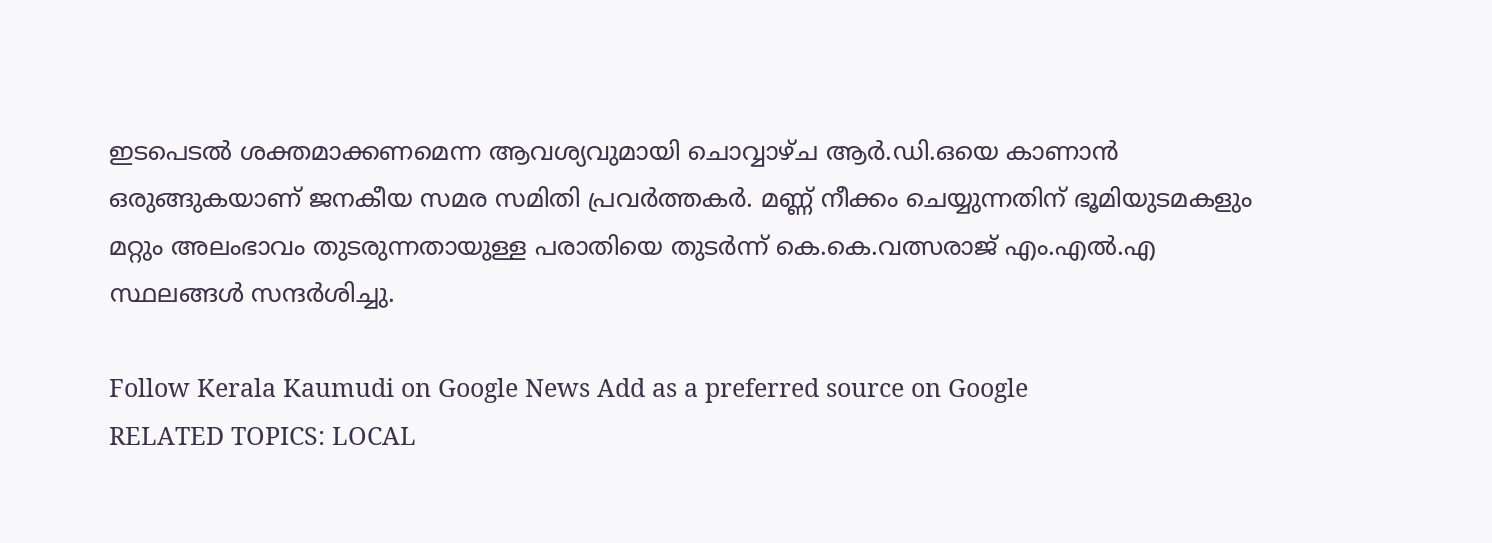ഇടപെടൽ ശക്തമാക്കണമെന്ന ആവശ്യവുമായി ചൊവ്വാഴ്ച ആർ.ഡി.ഒയെ കാണാൻ ഒരുങ്ങുകയാണ് ജനകീയ സമര സമിതി പ്രവർത്തകർ. മണ്ണ് നീക്കം ചെയ്യുന്നതിന് ഭൂമിയുടമകളും മറ്റും അലംഭാവം തുടരുന്നതായുള്ള പരാതിയെ തുടർന്ന് കെ.കെ.വത്സരാജ് എം.എൽ.എ സ്ഥലങ്ങൾ സന്ദർശിച്ചു.

Follow Kerala Kaumudi on Google News Add as a preferred source on Google
RELATED TOPICS: LOCAL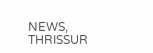NEWS, THRISSUR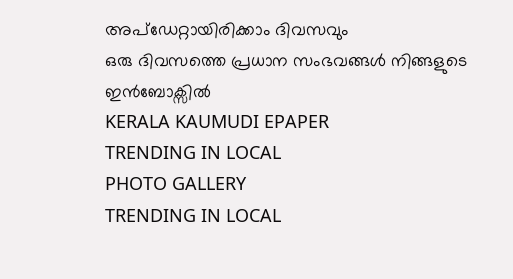അപ്ഡേറ്റായിരിക്കാം ദിവസവും
ഒരു ദിവസത്തെ പ്രധാന സംഭവങ്ങൾ നിങ്ങളുടെ ഇൻബോക്സിൽ
KERALA KAUMUDI EPAPER
TRENDING IN LOCAL
PHOTO GALLERY
TRENDING IN LOCAL